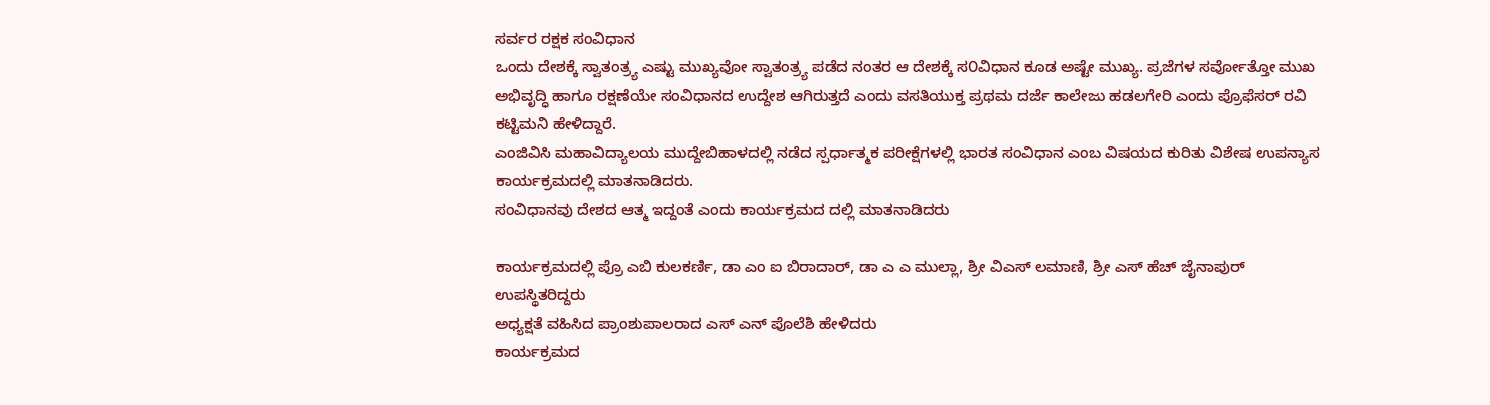ಸರ್ವರ ರಕ್ಷಕ ಸಂವಿಧಾನ
ಒಂದು ದೇಶಕ್ಕೆ ಸ್ವಾತಂತ್ರ್ಯ ಎಷ್ಟು ಮುಖ್ಯವೋ ಸ್ವಾತಂತ್ರ್ಯ ಪಡೆದ ನಂತರ ಆ ದೇಶಕ್ಕೆ ಸ೦ವಿಧಾನ ಕೂಡ ಅಷ್ಟೇ ಮುಖ್ಯ. ಪ್ರಜೆಗಳ ಸರ್ವೋತ್ತೋ ಮುಖ ಅಭಿವೃದ್ಧಿ ಹಾಗೂ ರಕ್ಷಣೆಯೇ ಸಂವಿಧಾನದ ಉದ್ದೇಶ ಆಗಿರುತ್ತದೆ ಎಂದು ವಸತಿಯುಕ್ತ ಪ್ರಥಮ ದರ್ಜೆ ಕಾಲೇಜು ಹಡಲಗೇರಿ ಎಂದು ಪ್ರೊಫೆಸರ್ ರವಿ ಕಟ್ಟಿಮನಿ ಹೇಳಿದ್ದಾರೆ.
ಎಂಜಿವಿಸಿ ಮಹಾವಿದ್ಯಾಲಯ ಮುದ್ದೇಬಿಹಾಳದಲ್ಲಿ ನಡೆದ ಸ್ಪರ್ಧಾತ್ಮಕ ಪರೀಕ್ಷೆಗಳಲ್ಲಿ ಭಾರತ ಸಂವಿಧಾನ ಎಂಬ ವಿಷಯದ ಕುರಿತು ವಿಶೇಷ ಉಪನ್ಯಾಸ ಕಾರ್ಯಕ್ರಮದಲ್ಲಿ ಮಾತನಾಡಿದರು.
ಸಂವಿಧಾನವು ದೇಶದ ಆತ್ಮ ಇದ್ದಂತೆ ಎಂದು ಕಾರ್ಯಕ್ರಮದ ದಲ್ಲಿ ಮಾತನಾಡಿದರು

ಕಾರ್ಯಕ್ರಮದಲ್ಲಿ ಪ್ರೊ ಎಬಿ ಕುಲಕರ್ಣಿ, ಡಾ ಎಂ ಐ ಬಿರಾದಾರ್, ಡಾ ಎ ಎ ಮುಲ್ಲಾ, ಶ್ರೀ ವಿಎಸ್ ಲಮಾಣಿ, ಶ್ರೀ ಎಸ್ ಹೆಚ್ ಜೈನಾಪುರ್ ಉಪಸ್ಥಿತರಿದ್ದರು
ಅಧ್ಯಕ್ಷತೆ ವಹಿಸಿದ ಪ್ರಾಂಶುಪಾಲರಾದ ಎಸ್ ಎನ್ ಪೊಲೆಶಿ ಹೇಳಿದರು
ಕಾರ್ಯಕ್ರಮದ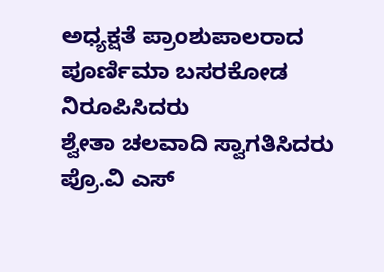ಅಧ್ಯಕ್ಷತೆ ಪ್ರಾಂಶುಪಾಲರಾದ
ಪೂರ್ಣಿಮಾ ಬಸರಕೋಡ ನಿರೂಪಿಸಿದರು
ಶ್ವೇತಾ ಚಲವಾದಿ ಸ್ವಾಗತಿಸಿದರು
ಪ್ರೊ.ವಿ ಎಸ್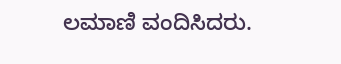ಲಮಾಣಿ ವಂದಿಸಿದರು.